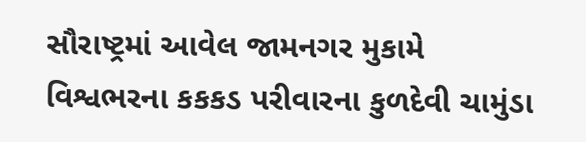સૌરાષ્ટ્રમાં આવેલ જામનગર મુકામે વિશ્વભરના કકકડ પરીવારના કુળદેવી ચામુંડા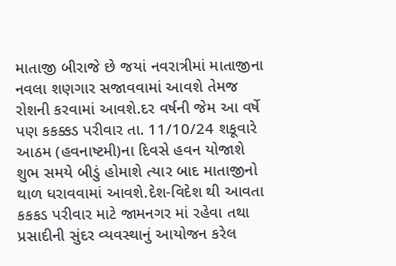માતાજી બીરાજે છે જયાં નવરાત્રીમાં માતાજીના નવલા શણગાર સજાવવામાં આવશે તેમજ રોશની કરવામાં આવશે.દર વર્ષની જેમ આ વર્ષે પણ કકક્કડ પરીવાર તા. 11/10/24 શકૂવારે આઠમ (હવનાષ્ટમી)ના દિવસે હવન યોજાશે શુભ સમયે બીડું હોમાશે ત્યાર બાદ માતાજીનો થાળ ધરાવવામાં આવશે.દેશ-વિદેશ થી આવતા કકકડ પરીવાર માટે જામનગર માં રહેવા તથા પ્રસાદીની સુંદર વ્યવસ્થાનું આયોજન કરેલ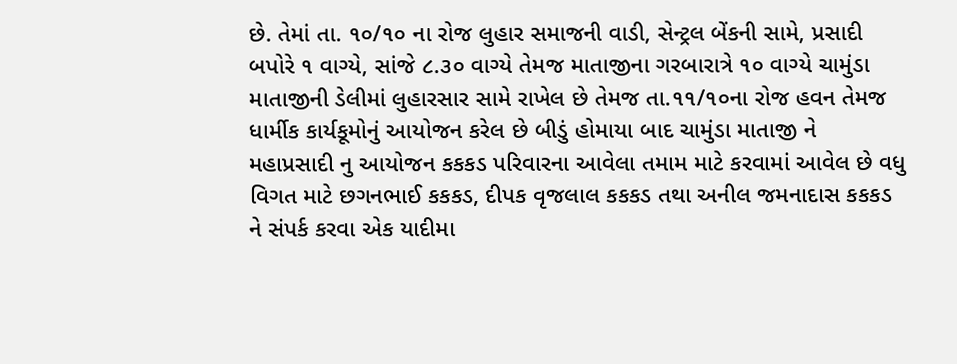છે. તેમાં તા. ૧૦/૧૦ ના રોજ લુહાર સમાજની વાડી, સેન્ટ્રલ બેંકની સામે, પ્રસાદી બપોરે ૧ વાગ્યે, સાંજે ૮.૩૦ વાગ્યે તેમજ માતાજીના ગરબારાત્રે ૧૦ વાગ્યે ચામુંડા માતાજીની ડેલીમાં લુહારસાર સામે રાખેલ છે તેમજ તા.૧૧/૧૦ના રોજ હવન તેમજ ધાર્મીક કાર્યકૂમોનું આયોજન કરેલ છે બીડું હોમાયા બાદ ચામુંડા માતાજી ને મહાપ્રસાદી નુ આયોજન કકકડ પરિવારના આવેલા તમામ માટે કરવામાં આવેલ છે વધુ વિગત માટે છગનભાઈ કકકડ, દીપક વૃજલાલ કકકડ તથા અનીલ જમનાદાસ કકકડ ને સંપર્ક કરવા એક યાદીમા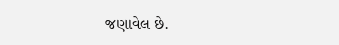જણાવેલ છે.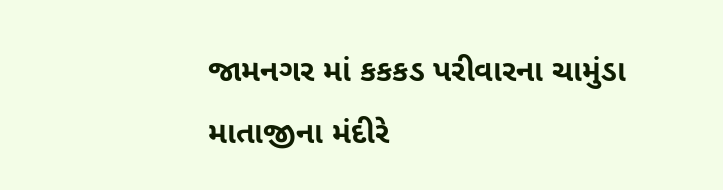જામનગર માં કકકડ પરીવારના ચામુંડા માતાજીના મંદીરે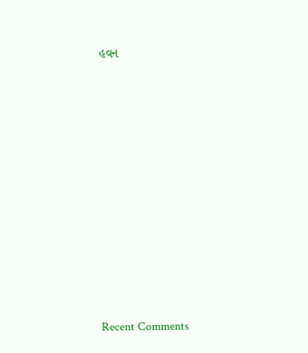હવન


















Recent Comments